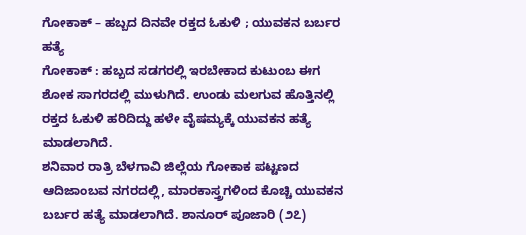ಗೋಕಾಕ್ – ಹಬ್ಬದ ದಿನವೇ ರಕ್ತದ ಓಕುಳಿ ; ಯುವಕನ ಬರ್ಬರ ಹತ್ಯೆ
ಗೋಕಾಕ್ : ಹಬ್ಬದ ಸಡಗರಲ್ಲಿ ಇರಬೇಕಾದ ಕುಟುಂಬ ಈಗ ಶೋಕ ಸಾಗರದಲ್ಲಿ ಮುಳುಗಿದೆ. ಉಂಡು ಮಲಗುವ ಹೊತ್ತಿನಲ್ಲಿ ರಕ್ತದ ಓಕುಳಿ ಹರಿದಿದ್ದು ಹಳೇ ವೈಷಮ್ಯಕ್ಕೆ ಯುವಕನ ಹತ್ಯೆ ಮಾಡಲಾಗಿದೆ.
ಶನಿವಾರ ರಾತ್ರಿ ಬೆಳಗಾವಿ ಜಿಲ್ಲೆಯ ಗೋಕಾಕ ಪಟ್ಟಣದ ಆದಿಜಾಂಬವ ನಗರದಲ್ಲಿ, ಮಾರಕಾಸ್ತ್ರಗಳಿಂದ ಕೊಚ್ಚಿ ಯುವಕನ ಬರ್ಬರ ಹತ್ಯೆ ಮಾಡಲಾಗಿದೆ. ಶಾನೂರ್ ಪೂಜಾರಿ (೨೭)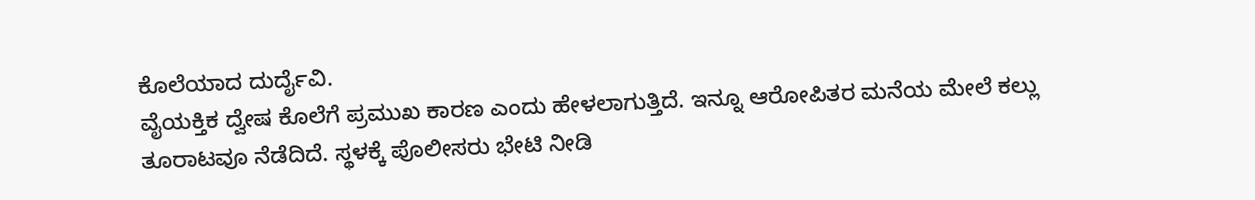ಕೊಲೆಯಾದ ದುರ್ದೈವಿ.
ವೈಯಕ್ತಿಕ ದ್ವೇಷ ಕೊಲೆಗೆ ಪ್ರಮುಖ ಕಾರಣ ಎಂದು ಹೇಳಲಾಗುತ್ತಿದೆ. ಇನ್ನೂ ಆರೋಪಿತರ ಮನೆಯ ಮೇಲೆ ಕಲ್ಲು ತೂರಾಟವೂ ನೆಡೆದಿದೆ. ಸ್ಥಳಕ್ಕೆ ಪೊಲೀಸರು ಭೇಟಿ ನೀಡಿ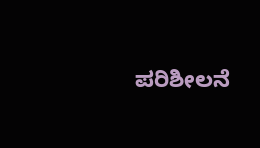ಪರಿಶೀಲನೆ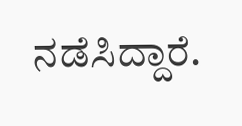ನಡೆಸಿದ್ದಾರೆ.